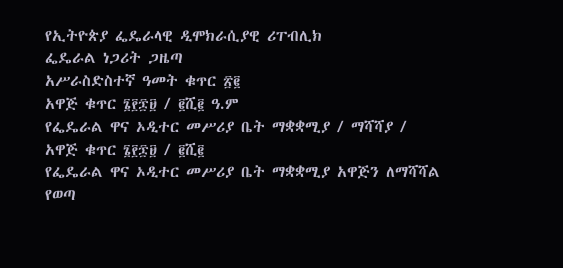የኢትዮጵያ ፌዴራላዊ ዲሞክራሲያዊ ሪፐብሊክ
ፌዴራል ነጋሪት ጋዜጣ
አሥራስድስተኛ ዓመት ቁጥር ፳፪
አዋጅ ቁጥር ፮፻፷፱ / ፪ሺ፪ ዓ.ም
የፌዴራል ዋና ኦዲተር መሥሪያ ቤት ማቋቋሚያ / ማሻሻያ /
አዋጅ ቁጥር ፮፻፷፱ / ፪ሺ፪
የፌዴራል ዋና ኦዲተር መሥሪያ ቤት ማቋቋሚያ አዋጅን ለማሻሻል የወጣ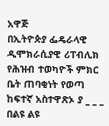አዋጅ
በኢትዮጵያ ፌዴራላዊ ዲሞክራሲያዊ ሪፐብሊክ የሕዝብ ተወካዮች ምክር ቤት ጠባቂነት የወጣ
ከፍተኛ አስተዋጽኦ ያ _ _ _
በልዩ ልዩ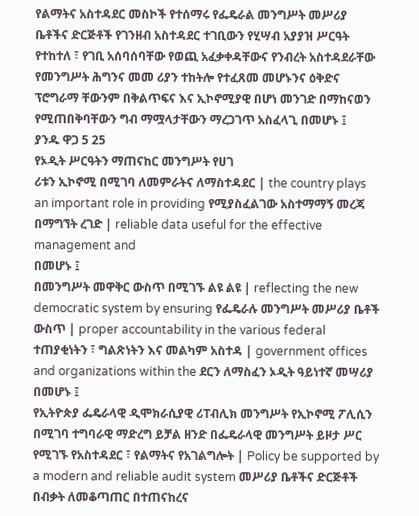የልማትና አስተዳደር መስኮች የተሰማሩ የፌዴራል መንግሥት መሥሪያ ቤቶችና ድርጅቶች የገንዘብ አስተዳደር ተገቢውን የሂሣብ አያያዝ ሥርዓት የተከተለ ፣ የገቢ አሰባሰባቸው የወጪ አፈቃቀዳቸውና የንብረት አስተዳደራቸው የመንግሥት ሕግንና መመ ሪያን ተከትሎ የተፈጸመ መሆኑንና ዕቅድና ፕሮግራማ ቸውንም በቅልጥፍና እና ኢኮኖሚያዊ በሆነ መንገድ በማከናወን የሚጠበቅባቸውን ግብ ማሟላታቸውን ማረጋገጥ አስፈላጊ በመሆኑ ፤
ያንዱ ዋጋ 5 25
የኦዲት ሥርዓትን ማጠናከር መንግሥት የሀገ
ሪቱን ኢኮኖሚ በሚገባ ለመምራትና ለማስተዳደር | the country plays an important role in providing የሚያስፈልገው አስተማማኝ መረጃ በማግኘት ረገድ | reliable data useful for the effective management and
በመሆኑ ፤
በመንግሥት መዋቅር ውስጥ በሚገኙ ልዩ ልዩ | reflecting the new democratic system by ensuring የፌዴራሉ መንግሥት መሥሪያ ቤቶች ውስጥ | proper accountability in the various federal ተጠያቂነትን ፣ ግልጽነትን እና መልካም አስተዳ | government offices and organizations within the ደርን ለማስፈን ኦዲት ዓይነተኛ መሣሪያ በመሆኑ ፤
የኢትዮጵያ ፌዴራላዊ ዲሞክራሲያዊ ሪፐብሊክ መንግሥት የኢኮኖሚ ፖሊሲን በሚገባ ተግባራዊ ማድረግ ይቻል ዘንድ በፌዴራላዊ መንግሥት ይዞታ ሥር የሚገኙ የአስተዳደር ፣ የልማትና የአገልግሎት | Policy be supported by a modern and reliable audit system መሥሪያ ቤቶችና ድርጅቶች በብቃት ለመቆጣጠር በተጠናከረና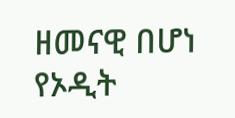ዘመናዊ በሆነ የኦዲት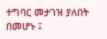ተግባር መታገዝ ያለበት በመሆኑ ፤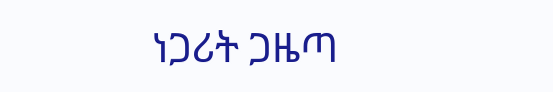ነጋሪት ጋዜጣ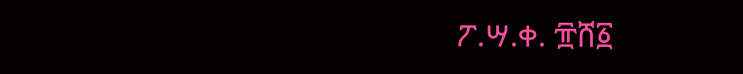ፖ.ሣ.ቀ. ፹ሸ፩